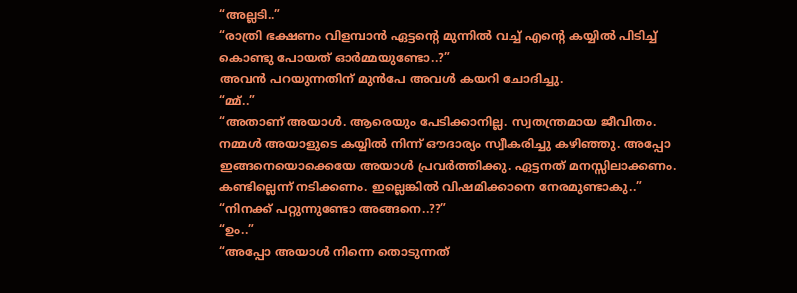“അല്ലടി..”
“രാത്രി ഭക്ഷണം വിളമ്പാൻ ഏട്ടന്റെ മുന്നിൽ വച്ച് എന്റെ കയ്യിൽ പിടിച്ച് കൊണ്ടു പോയത് ഓർമ്മയുണ്ടോ..?”
അവൻ പറയുന്നതിന് മുൻപേ അവൾ കയറി ചോദിച്ചു.
“മ്മ്..”
“അതാണ് അയാൾ. ആരെയും പേടിക്കാനില്ല. സ്വതന്ത്രമായ ജീവിതം. നമ്മൾ അയാളുടെ കയ്യിൽ നിന്ന് ഔദാര്യം സ്വീകരിച്ചു കഴിഞ്ഞു. അപ്പോ ഇങ്ങനെയൊക്കെയേ അയാൾ പ്രവർത്തിക്കു. ഏട്ടനത് മനസ്സിലാക്കണം. കണ്ടില്ലെന്ന് നടിക്കണം. ഇല്ലെങ്കിൽ വിഷമിക്കാനെ നേരമുണ്ടാകു..”
“നിനക്ക് പറ്റുന്നുണ്ടോ അങ്ങനെ..??”
“ഉം..”
“അപ്പോ അയാൾ നിന്നെ തൊടുന്നത്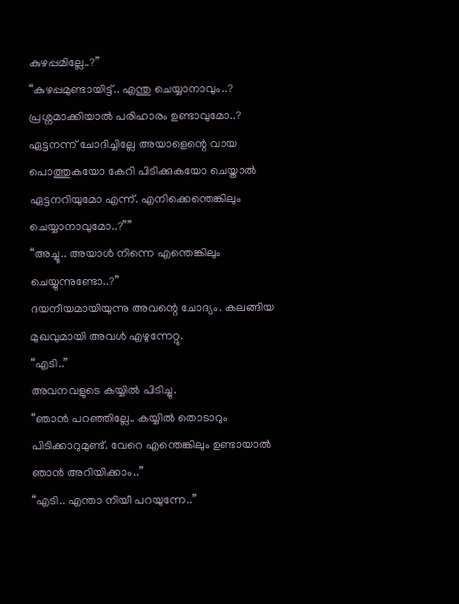കുഴപ്പമില്ലേ..?”
“കുഴപ്പമുണ്ടായിട്ട്.. എന്തു ചെയ്യാനാവും..? പ്രശ്നമാക്കിയാൽ പരിഹാരം ഉണ്ടാവുമോ..? ഏട്ടനന്ന് ചോദിച്ചില്ലേ അയാളെന്റെ വായ പൊത്തുകയോ കേറി പിടിക്കുകയോ ചെയ്താൽ ഏട്ടനറിയുമോ എന്ന്. എനിക്കെന്തെങ്കിലും ചെയ്യാനാവുമോ..?””
“അച്ചൂ.. അയാൾ നിന്നെ എന്തെങ്കിലും ചെയ്യുന്നുണ്ടോ..?”
ദയനീയമായിയുന്നു അവന്റെ ചോദ്യം. കലങ്ങിയ മുഖവുമായി അവൾ എഴുന്നേറ്റു.
“എടി..”
അവനവളുടെ കയ്യിൽ പിടിച്ചു.
“ഞാൻ പറഞ്ഞില്ലേ.. കയ്യിൽ തൊടാറും പിടിക്കാറുമുണ്ട്. വേറെ എന്തെങ്കിലും ഉണ്ടായാൽ ഞാൻ അറിയിക്കാം..”
“എടി.. എന്താ നിയീ പറയുന്നേ..”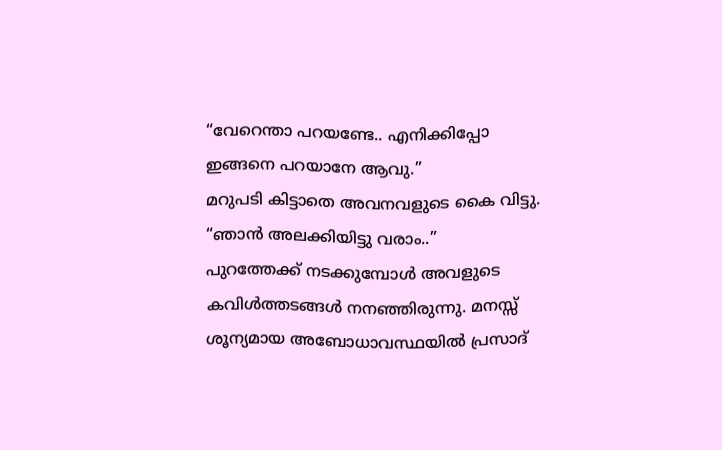“വേറെന്താ പറയണ്ടേ.. എനിക്കിപ്പോ ഇങ്ങനെ പറയാനേ ആവു.”
മറുപടി കിട്ടാതെ അവനവളുടെ കൈ വിട്ടു.
“ഞാൻ അലക്കിയിട്ടു വരാം..”
പുറത്തേക്ക് നടക്കുമ്പോൾ അവളുടെ കവിൾത്തടങ്ങൾ നനഞ്ഞിരുന്നു. മനസ്സ് ശൂന്യമായ അബോധാവസ്ഥയിൽ പ്രസാദ്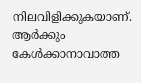നിലവിളിക്കുകയാണ്. ആർക്കും കേൾക്കാനാവാത്ത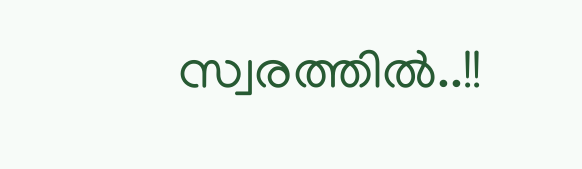സ്വരത്തിൽ..!!